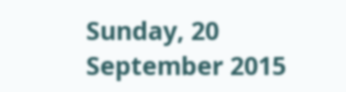Sunday, 20 September 2015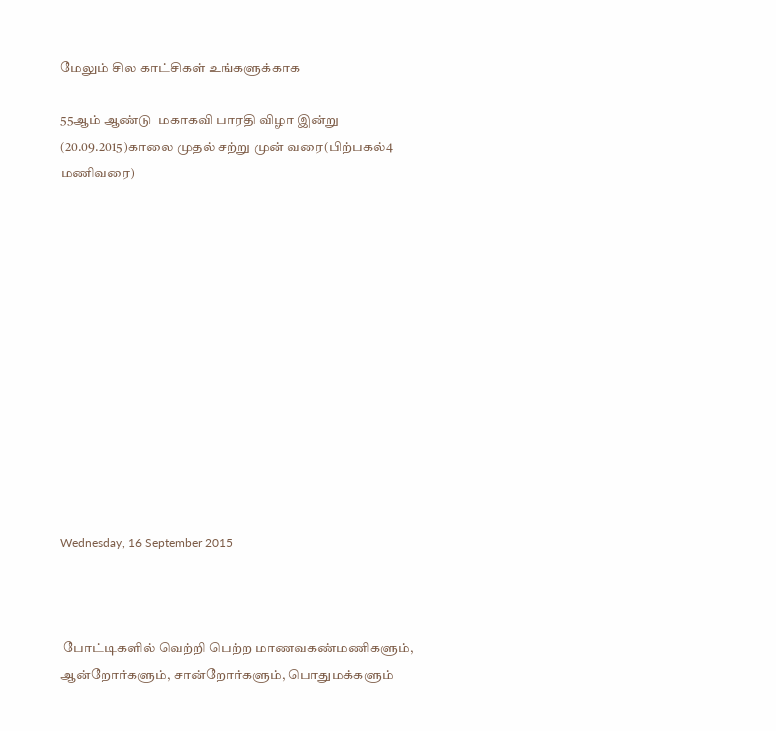மேலும் சில காட்சிகள் உங்களுக்காக

55ஆம் ஆண்டு  மகாகவி பாரதி விழா இன்று (20.09.2015)காலை முதல் சற்று முன் வரை(பிற்பகல்4 மணிவரை)













Wednesday, 16 September 2015



 போட்டிகளில் வெற்றி பெற்ற மாணவகண்மணிகளும், ஆன்றோர்களும், சான்றோர்களும், பொதுமக்களும்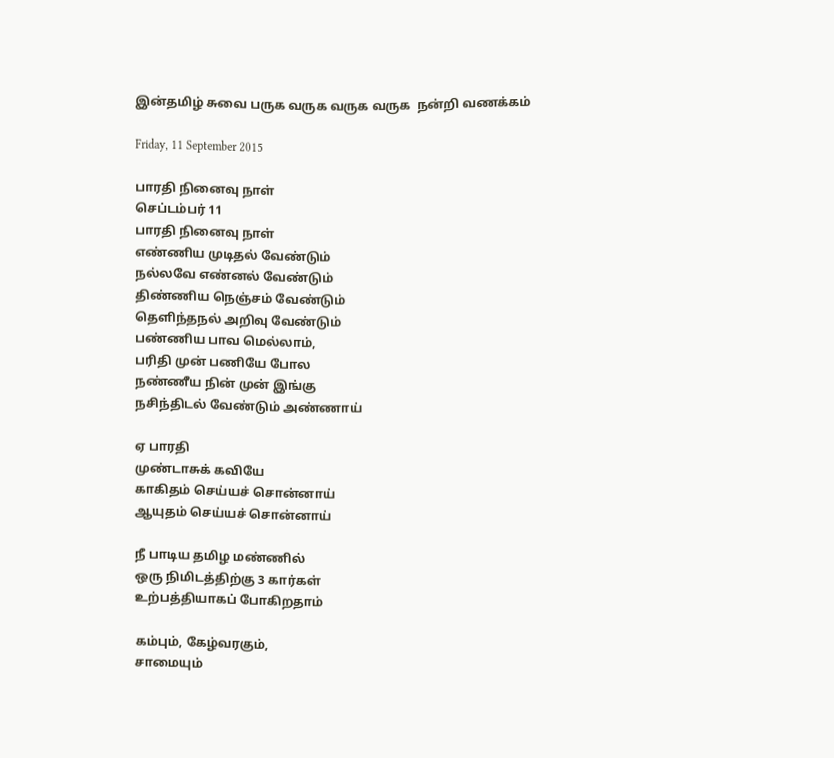இன்தமிழ் சுவை பருக வருக வருக வருக  நன்றி வணக்கம்

Friday, 11 September 2015

பாரதி நினைவு நாள்
செப்டம்பர் 11
பாரதி நினைவு நாள்
எண்ணிய முடிதல் வேண்டும்
நல்லவே எண்னல் வேண்டும்
திண்ணிய நெஞ்சம் வேண்டும்
தெளிந்தநல் அறிவு வேண்டும்
பண்ணிய பாவ மெல்லாம்,
பரிதி முன் பணியே போல
நண்ணீய நின் முன் இங்கு
நசிந்திடல் வேண்டும் அண்ணாய்

ஏ பாரதி
முண்டாசுக் கவியே
காகிதம் செய்யச் சொன்னாய்
ஆயுதம் செய்யச் சொன்னாய்

நீ பாடிய தமிழ மண்ணில்
ஒரு நிமிடத்திற்கு 3 கார்கள்
உற்பத்தியாகப் போகிறதாம்

கம்பும், கேழ்வரகும்,
சாமையும்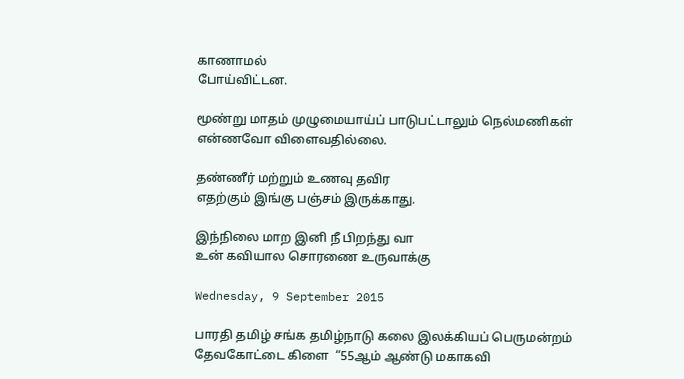காணாமல்
போய்விட்டன.

மூண்று மாதம் முழுமையாய்ப் பாடுபட்டாலும் நெல்மணிகள் என்ணவோ விளைவதில்லை.

தண்ணீர் மற்றும் உணவு தவிர
எதற்கும் இங்கு பஞ்சம் இருக்காது.

இந்நிலை மாற இனி நீ பிறந்து வா
உன் கவியால சொரணை உருவாக்கு

Wednesday, 9 September 2015

பாரதி தமிழ் சங்க தமிழ்நாடு கலை இலக்கியப் பெருமன்றம்  தேவகோட்டை கிளை  “55ஆம் ஆண்டு மகாகவி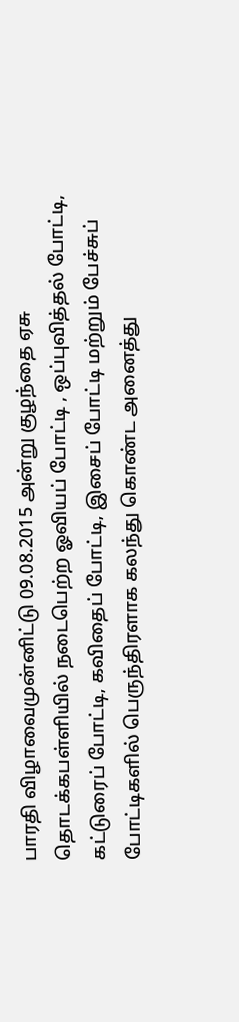பாரதி விழாவைமுன்னிட்டு 09.08.2015 அன்று குழந்தை ஏசு தொடக்கபள்ளியில் நடைபெற்ற ஓவியப் போட்டி , ஒப்புவித்தல் போட்டி, கட்டுரைப் போட்டி, கவிதைப் போட்டி, இசைப் போட்டி மற்றும் பேச்சுப் போட்டிகளில் பெருந்திரளாக கலந்து கொண்ட அனைத்து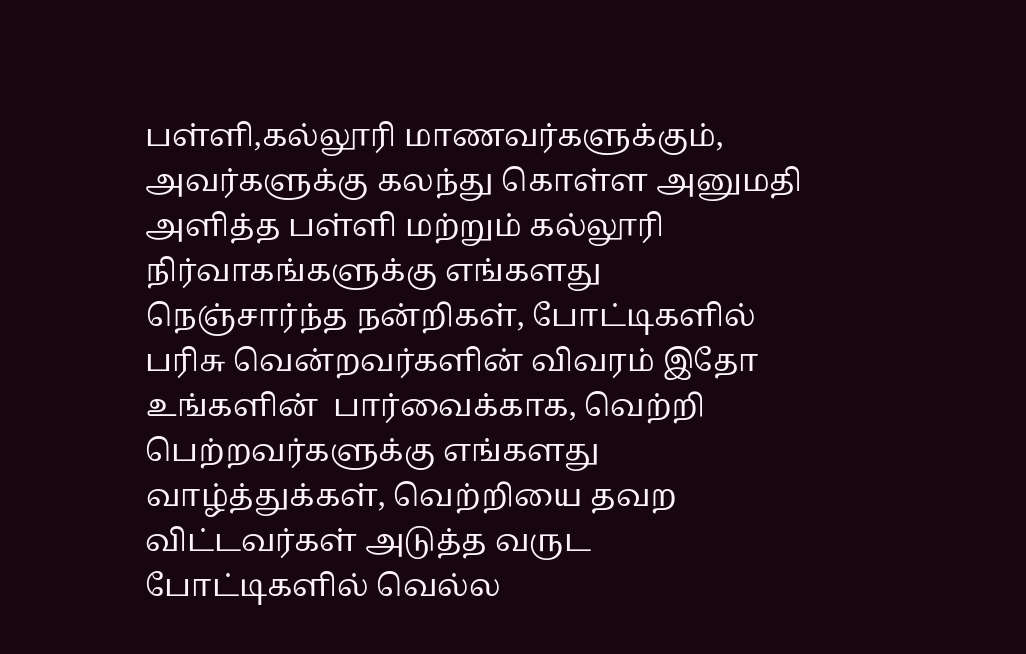பள்ளி,கல்லூரி மாணவர்களுக்கும், அவர்களுக்கு கலந்து கொள்ள அனுமதி அளித்த பள்ளி மற்றும் கல்லூரி நிர்வாகங்களுக்கு எங்களது நெஞ்சார்ந்த நன்றிகள், போட்டிகளில் பரிசு வென்றவர்களின் விவரம் இதோ உங்களின்  பார்வைக்காக, வெற்றி பெற்றவர்களுக்கு எங்களது வாழ்த்துக்கள், வெற்றியை தவற விட்டவர்கள் அடுத்த வருட போட்டிகளில் வெல்ல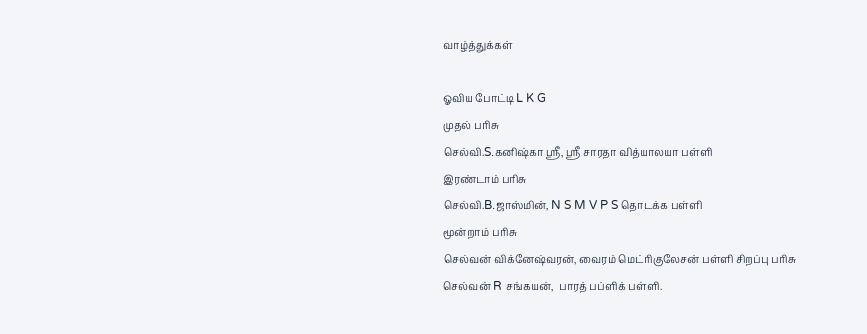வாழ்த்துக்கள்

ஓவிய போட்டி L K G
முதல் பரிசு
செல்வி.S.கனிஷ்கா ஸ்ரீ, ஸ்ரீ சாரதா வித்யாலயா பள்ளி
இரண்டாம் பரிசு
செல்வி.B.ஜாஸ்மின், N S M V P S தொடக்க பள்ளி
மூன்றாம் பரிசு
செல்வன் விக்னேஷ்வரன், வைரம் மெட்ரிகுலேசன் பள்ளி சிறப்பு பரிசு
செல்வன் R சங்கயன்,  பாரத் பப்ளிக் பள்ளி.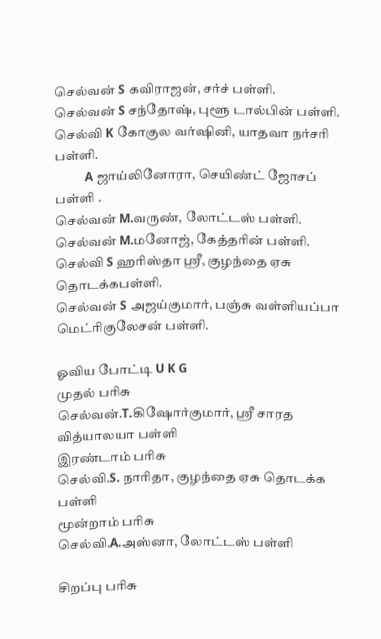செல்வன் S கவிராஜன், சர்ச் பள்ளி.
செல்வன் S சந்தோஷ், புளூ டால்பின் பள்ளி.
செல்வி K கோகுல வர்ஷினி, யாதவா நர்சரி பள்ளி.
          A ஜாய்லினோரா, செயிண்ட் ஜோசப் பள்ளி .
செல்வன் M.வருண், லோட்டஸ் பள்ளி.
செல்வன் M.மனோஜ், கேத்தரின் பள்ளி.
செல்வி S ஹரிஸ்தா ஸ்ரீ, குழந்தை ஏசு தொடக்கபள்ளி.
செல்வன் S அஜய்குமார், பஞ்சு வள்ளியப்பா மெட்ரிகுலேசன் பள்ளி.

ஓவிய போட்டி U K G
முதல் பரிசு
செல்வன்.T.கிஷோர்குமார், ஸ்ரீ சாரத வித்யாலயா பள்ளி
இரண்டாம் பரிசு
செல்வி.S. நாரிதா, குழந்தை ஏசு தொடக்க பள்ளி
மூன்றாம் பரிசு
செல்வி.A.அஸ்னா, லோட்டஸ் பள்ளி

சிறப்பு பரிசு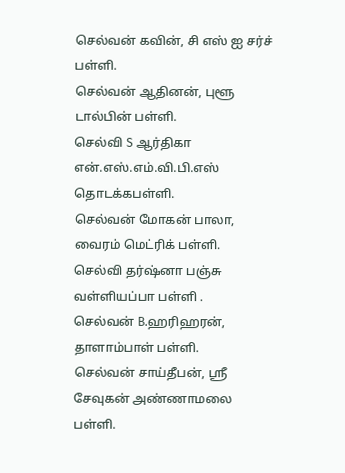செல்வன் கவின், சி எஸ் ஐ சர்ச் பள்ளி.
செல்வன் ஆதினன், புளூ டால்பின் பள்ளி.
செல்வி S ஆர்திகா என்.எஸ்.எம்.வி.பி.எஸ் தொடக்கபள்ளி.
செல்வன் மோகன் பாலா, வைரம் மெட்ரிக் பள்ளி.
செல்வி தர்ஷ்னா பஞ்சு வள்ளியப்பா பள்ளி .
செல்வன் B.ஹரிஹரன், தாளாம்பாள் பள்ளி.
செல்வன் சாய்தீபன், ஸ்ரீ சேவுகன் அண்ணாமலை பள்ளி.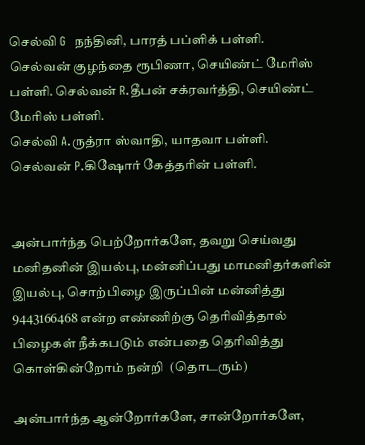செல்வி G  நந்தினி, பாரத் பப்ளிக் பள்ளி.
செல்வன் குழந்தை ரூபிணா, செயிண்ட் மேரிஸ் பள்ளி. செல்வன் R.தீபன் சக்ரவர்த்தி, செயிண்ட் மேரிஸ் பள்ளி.
செல்வி A.ருத்ரா ஸ்வாதி, யாதவா பள்ளி.
செல்வன் P.கிஷோர் கேத்தரின் பள்ளி.


அன்பார்ந்த பெற்றோர்களே, தவறு செய்வது மனிதனின் இயல்பு, மன்னிப்பது மாமனிதர்களின் இயல்பு, சொற்பிழை இருப்பின் மன்னித்து 9443166468 என்ற எண்ணிற்கு தெரிவித்தால் பிழைகள் நீக்கபடும் என்பதை தெரிவித்து கொள்கின்றோம் நன்றி  (தொடரும்)

அன்பார்ந்த ஆன்றோர்களே, சான்றோர்களே,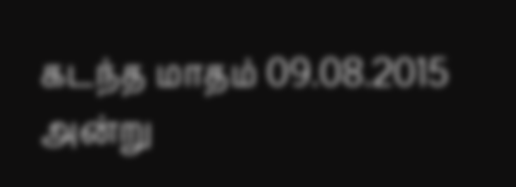கடந்த மாதம் 09.08.2015 அன்று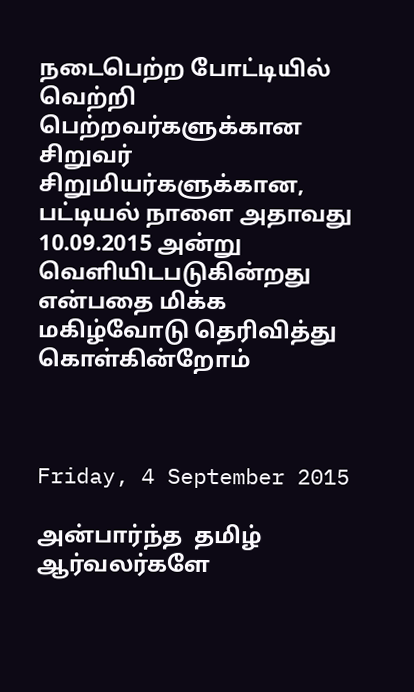நடைபெற்ற போட்டியில் வெற்றி பெற்றவர்களுக்கான சிறுவர் சிறுமியர்களுக்கான, பட்டியல் நாளை அதாவது 10.09.2015 அன்று வெளியிடபடுகின்றது என்பதை மிக்க மகிழ்வோடு தெரிவித்து கொள்கின்றோம்



Friday, 4 September 2015

அன்பார்ந்த  தமிழ் ஆர்வலர்களே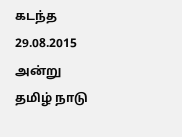கடந்த 29.08.2015 அன்று தமிழ் நாடு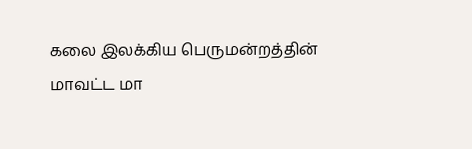கலை இலக்கிய பெருமன்றத்தின் மாவட்ட மா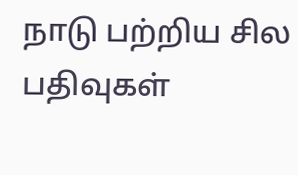நாடு பற்றிய சில பதிவுகள்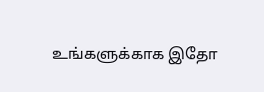உங்களுக்காக இதோ